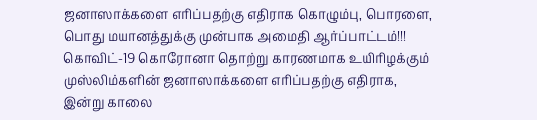ஜனாஸாக்களை எரிப்பதற்கு எதிராக கொழும்பு, பொரளை, பொது மயானத்துக்கு முன்பாக அமைதி ஆர்ப்பாட்டம்!!!
கொவிட்-19 கொரோனா தொற்று காரணமாக உயிரிழக்கும் முஸ்லிம்களின் ஜனாஸாக்களை எரிப்பதற்கு எதிராக, இன்று காலை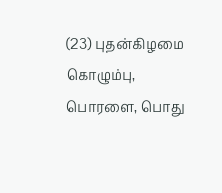(23) புதன்கிழமை கொழும்பு, பொரளை, பொது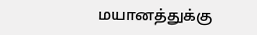மயானத்துக்கு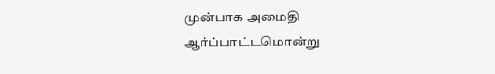முன்பாக அமைதி ஆர்ப்பாட்டமொன்று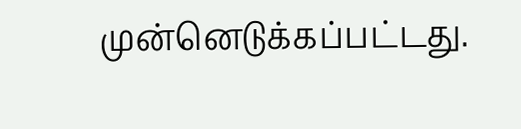முன்னெடுக்கப்பட்டது.